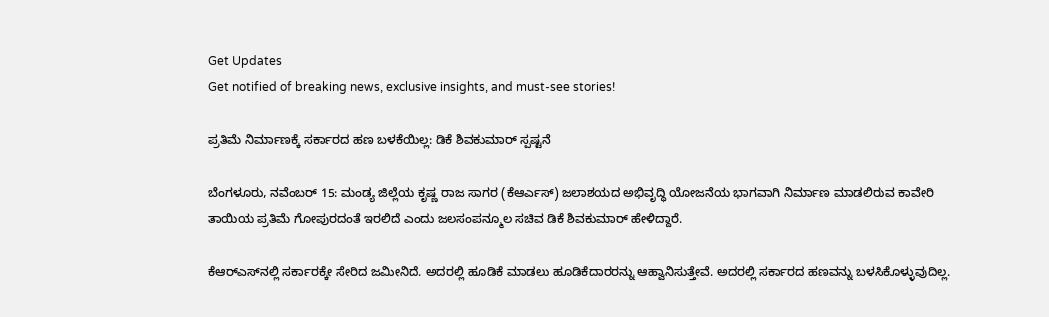Get Updates
Get notified of breaking news, exclusive insights, and must-see stories!

ಪ್ರತಿಮೆ ನಿರ್ಮಾಣಕ್ಕೆ ಸರ್ಕಾರದ ಹಣ ಬಳಕೆಯಿಲ್ಲ: ಡಿಕೆ ಶಿವಕುಮಾರ್ ಸ್ಪಷ್ಟನೆ

ಬೆಂಗಳೂರು, ನವೆಂಬರ್ 15: ಮಂಡ್ಯ ಜಿಲ್ಲೆಯ ಕೃಷ್ಣ ರಾಜ ಸಾಗರ (ಕೆಆರ್ಎಸ್) ಜಲಾಶಯದ ಅಭಿವೃದ್ಧಿ ಯೋಜನೆಯ ಭಾಗವಾಗಿ ನಿರ್ಮಾಣ ಮಾಡಲಿರುವ ಕಾವೇರಿ ತಾಯಿಯ ಪ್ರತಿಮೆ ಗೋಪುರದಂತೆ ಇರಲಿದೆ ಎಂದು ಜಲಸಂಪನ್ಮೂಲ ಸಚಿವ ಡಿಕೆ ಶಿವಕುಮಾರ್ ಹೇಳಿದ್ದಾರೆ.

ಕೆಆರ್‌ಎಸ್‌ನಲ್ಲಿ ಸರ್ಕಾರಕ್ಕೇ ಸೇರಿದ ಜಮೀನಿದೆ. ಅದರಲ್ಲಿ ಹೂಡಿಕೆ ಮಾಡಲು ಹೂಡಿಕೆದಾರರನ್ನು ಆಹ್ವಾನಿಸುತ್ತೇವೆ. ಅದರಲ್ಲಿ ಸರ್ಕಾರದ ಹಣವನ್ನು ಬಳಸಿಕೊಳ್ಳುವುದಿಲ್ಲ.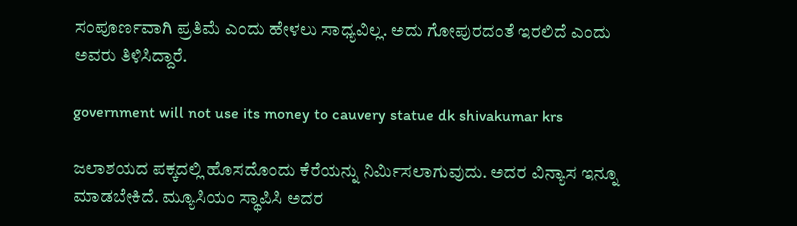ಸಂಪೂರ್ಣವಾಗಿ ಪ್ರತಿಮೆ ಎಂದು ಹೇಳಲು ಸಾಧ್ಯವಿಲ್ಲ. ಅದು ಗೋಪುರದಂತೆ ಇರಲಿದೆ ಎಂದು ಅವರು ತಿಳಿಸಿದ್ದಾರೆ.

government will not use its money to cauvery statue dk shivakumar krs

ಜಲಾಶಯದ ಪಕ್ಕದಲ್ಲಿ ಹೊಸದೊಂದು ಕೆರೆಯನ್ನು ನಿರ್ಮಿಸಲಾಗುವುದು. ಅದರ ವಿನ್ಯಾಸ ಇನ್ನೂ ಮಾಡಬೇಕಿದೆ. ಮ್ಯೂಸಿಯಂ ಸ್ಥಾಪಿಸಿ ಅದರ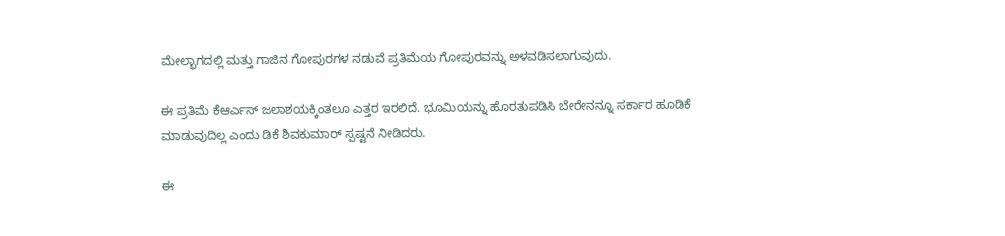ಮೇಲ್ಭಾಗದಲ್ಲಿ ಮತ್ತು ಗಾಜಿನ ಗೋಪುರಗಳ ನಡುವೆ ಪ್ರತಿಮೆಯ ಗೋಪುರವನ್ನು ಅಳವಡಿಸಲಾಗುವುದು.

ಈ ಪ್ರತಿಮೆ ಕೆಆರ್ಎಸ್ ಜಲಾಶಯಕ್ಕಿಂತಲೂ ಎತ್ತರ ಇರಲಿದೆ. ಭೂಮಿಯನ್ನು ಹೊರತುಪಡಿಸಿ ಬೇರೇನನ್ನೂ ಸರ್ಕಾರ ಹೂಡಿಕೆ ಮಾಡುವುದಿಲ್ಲ ಎಂದು ಡಿಕೆ ಶಿವಕುಮಾರ್ ಸ್ಪಷ್ಟನೆ ನೀಡಿದರು.

ಈ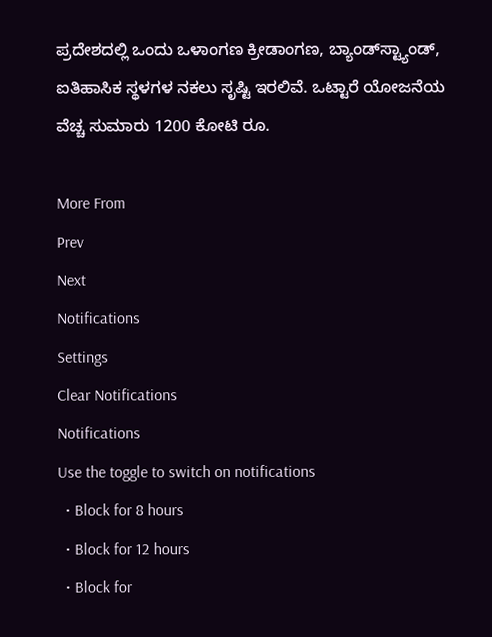ಪ್ರದೇಶದಲ್ಲಿ ಒಂದು ಒಳಾಂಗಣ ಕ್ರೀಡಾಂಗಣ, ಬ್ಯಾಂಡ್‌ಸ್ಟ್ಯಾಂಡ್, ಐತಿಹಾಸಿಕ ಸ್ಥಳಗಳ ನಕಲು ಸೃಷ್ಟಿ ಇರಲಿವೆ. ಒಟ್ಟಾರೆ ಯೋಜನೆಯ ವೆಚ್ಚ ಸುಮಾರು 1200 ಕೋಟಿ ರೂ.

More From
Prev
Next
Notifications
Settings
Clear Notifications
Notifications
Use the toggle to switch on notifications
  • Block for 8 hours
  • Block for 12 hours
  • Block for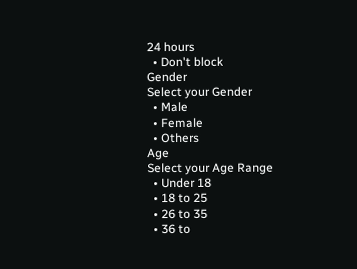24 hours
  • Don't block
Gender
Select your Gender
  • Male
  • Female
  • Others
Age
Select your Age Range
  • Under 18
  • 18 to 25
  • 26 to 35
  • 36 to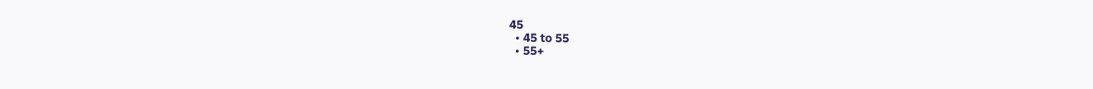45
  • 45 to 55
  • 55+